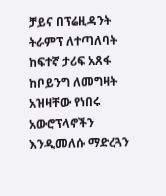ቻይና በፕሬዚዳንት ትራምፕ ለተጣለባት ከፍተኛ ታሪፍ አጸፋ ከቦይንግ ለመግዛት አዝዛቸው የነበሩ አውሮፕላኖችን እንዲመለሱ ማድረጓን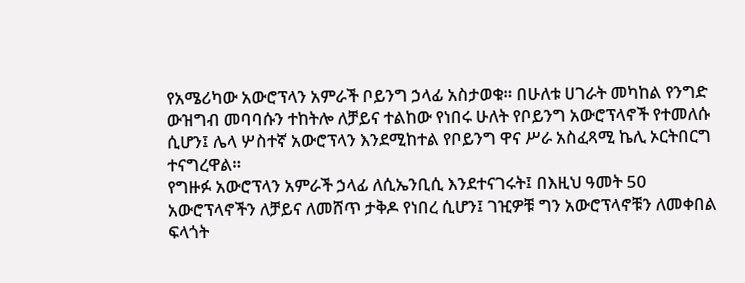የአሜሪካው አውሮፕላን አምራች ቦይንግ ኃላፊ አስታወቁ። በሁለቱ ሀገራት መካከል የንግድ ውዝግብ መባባሱን ተከትሎ ለቻይና ተልከው የነበሩ ሁለት የቦይንግ አውሮፕላኖች የተመለሱ ሲሆን፤ ሌላ ሦስተኛ አውሮፕላን እንደሚከተል የቦይንግ ዋና ሥራ አስፈጻሚ ኬሊ ኦርትበርግ ተናግረዋል።
የግዙፉ አውሮፕላን አምራች ኃላፊ ለሲኤንቢሲ እንደተናገሩት፤ በእዚህ ዓመት 50 አውሮፕላኖችን ለቻይና ለመሸጥ ታቅዶ የነበረ ሲሆን፤ ገዢዎቹ ግን አውሮፕላኖቹን ለመቀበል ፍላጎት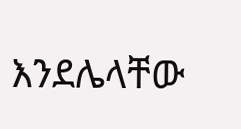እንደሌላቸው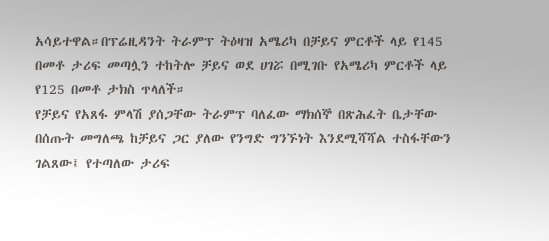አሳይተዋል።በፕሬዚዳንት ትራምፕ ትዕዛዝ አሜሪካ በቻይና ምርቶች ላይ የ145 በመቶ ታሪፍ መጣሏን ተከትሎ ቻይና ወደ ሀገሯ በሚገቡ የአሜሪካ ምርቶች ላይ የ125 በመቶ ታክስ ጥላለች።
የቻይና የአጸፋ ምላሽ ያሰጋቸው ትራምፕ ባለፈው ማክሰኞ በጽሕፈት ቤታቸው በሰጡት መግለጫ ከቻይና ጋር ያለው የንግድ ግንኙነት እንደሚሻሻል ተስፋቸውን ገልጸው፤ የተጣለው ታሪፍ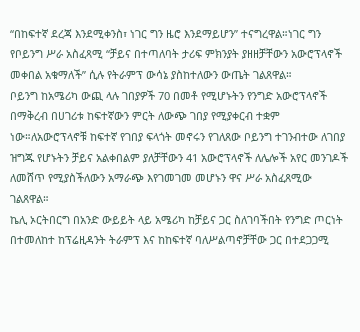“በከፍተኛ ደረጃ እንደሚቀንስ፣ ነገር ግን ዜሮ እንደማይሆን” ተናግረዋል።ነገር ግን የቦይንግ ሥራ አስፈጻሚ “ቻይና በተጣለባት ታሪፍ ምክንያት ያዘዘቻቸውን አውሮፕላኖች መቀበል አቁማለች” ሲሉ የትራምፕ ውሳኔ ያስከተለውን ውጤት ገልጸዋል።
ቦይንግ ከአሜሪካ ውጪ ላሉ ገበያዎች 70 በመቶ የሚሆኑትን የንግድ አውሮፕላኖች በማቅረብ በሀገሪቱ ከፍተኛውን ምርት ለውጭ ገበያ የሚያቀርብ ተቋም ነው።ለአውሮፕላኖቹ ከፍተኛ የገበያ ፍላጎት መኖሩን የገለጸው ቦይንግ ተገንብተው ለገበያ ዝግጁ የሆኑትን ቻይና አልቀበልም ያለቻቸውን 41 አውሮፕላኖች ለሌሎች አየር መንገዶች ለመሸጥ የሚያስችለውን አማራጭ እየገመገመ መሆኑን ዋና ሥራ አስፈጸሚው ገልጸዋል።
ኬሊ ኦርትበርግ በአንድ ውይይት ላይ አሜሪካ ከቻይና ጋር ስለገባችበት የንግድ ጦርነት በተመለከተ ከፕሬዚዳንት ትራምፕ እና ከከፍተኛ ባለሥልጣኖቻቸው ጋር በተደጋጋሚ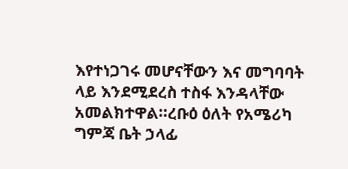እየተነጋገሩ መሆናቸውን እና መግባባት ላይ እንደሚደረስ ተስፋ እንዳላቸው አመልክተዋል።ረቡዕ ዕለት የአሜሪካ ግምጃ ቤት ኃላፊ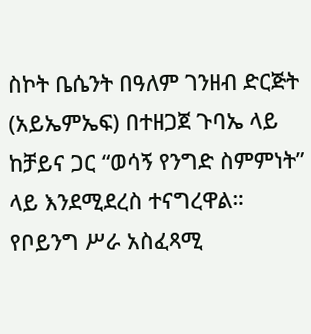ስኮት ቤሴንት በዓለም ገንዘብ ድርጅት (አይኤምኤፍ) በተዘጋጀ ጉባኤ ላይ ከቻይና ጋር “ወሳኝ የንግድ ስምምነት” ላይ እንደሚደረስ ተናግረዋል።
የቦይንግ ሥራ አስፈጻሚ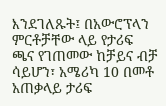እንደገለጹት፤ በአውሮፕላን ምርቶቻቸው ላይ የታሪፍ ጫና የገጠመው ከቻይና ብቻ ሳይሆን፣ አሜሪካ 10 በመቶ አጠቃላይ ታሪፍ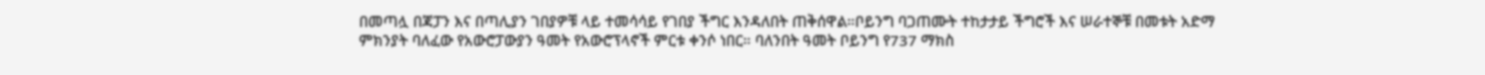በመጣሏ በጃፓን እና በጣሊያን ገበያዎቹ ላይ ተመሳሳይ የገበያ ችግር እንዳለበት ጠቅሰዋል።ቦይንግ ባጋጠሙት ተከታታይ ችግሮች እና ሠራተኞቹ በመቱት አድማ ምክንያት ባለፈው የአውሮፓውያን ዓመት የአውሮፕላኖች ምርቱ ቀንሶ ነበር። ባለንበት ዓመት ቦይንግ የ737 ማክስ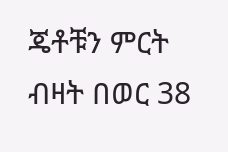ጄቶቹን ምርት ብዛት በወር 38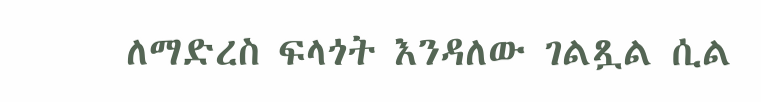ለማድረስ ፍላጎት እንዳለው ገልጿል ሲል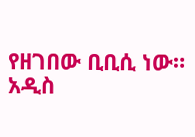የዘገበው ቢቢሲ ነው።
አዲስ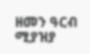ዘመን ዓርብ ሚያዝያ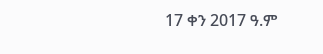17 ቀን 2017 ዓ.ም